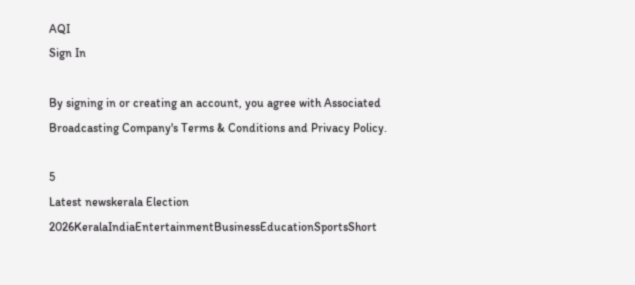AQI
Sign In

By signing in or creating an account, you agree with Associated Broadcasting Company's Terms & Conditions and Privacy Policy.

5
Latest newskerala Election 2026KeralaIndiaEntertainmentBusinessEducationSportsShort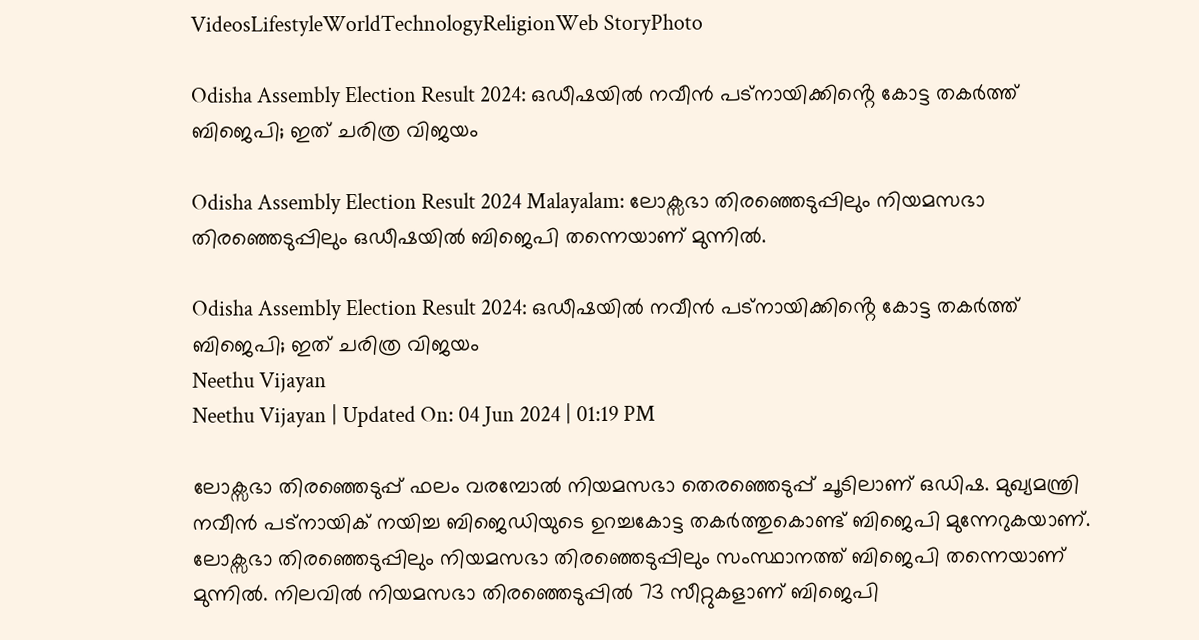VideosLifestyleWorldTechnologyReligionWeb StoryPhoto

Odisha Assembly Election Result 2024: ഒഡീഷയിൽ നവീൻ പട്നായിക്കിൻ്റെ കോട്ട തകർത്ത് ബിജെപി; ഇത് ചരിത്ര വിജയം

Odisha Assembly Election Result 2024 Malayalam: ലോക്സഭാ തിരഞ്ഞെടുപ്പിലും നിയമസഭാ തിരഞ്ഞെടുപ്പിലും ഒഡീഷയിൽ ബിജെപി തന്നെയാണ് മുന്നിൽ.

Odisha Assembly Election Result 2024: ഒഡീഷയിൽ നവീൻ പട്നായിക്കിൻ്റെ കോട്ട തകർത്ത് ബിജെപി; ഇത് ചരിത്ര വിജയം
Neethu Vijayan
Neethu Vijayan | Updated On: 04 Jun 2024 | 01:19 PM

ലോക്സഭാ തിരഞ്ഞെടുപ്പ് ഫലം വരമ്പോൽ നിയമസഭാ തെരഞ്ഞെടുപ്പ് ചൂടിലാണ് ഒഡിഷ. മുഖ്യമന്ത്രി നവീൻ പട്നായിക് നയിച്ച ബിജെഡിയുടെ ഉറച്ചകോട്ട തകർത്തുകൊണ്ട് ബിജെപി മുന്നേറുകയാണ്. ലോക്സഭാ തിരഞ്ഞെടുപ്പിലും നിയമസഭാ തിരഞ്ഞെടുപ്പിലും സംസ്ഥാനത്ത് ബിജെപി തന്നെയാണ് മുന്നിൽ. നിലവിൽ നിയമസഭാ തിരഞ്ഞെടുപ്പിൽ 73 സീറ്റുകളാണ് ബിജെപി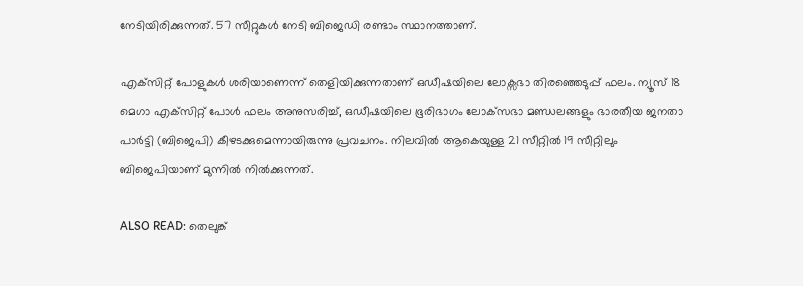നേടിയിരിക്കുന്നത്. 57 സീറ്റുകൾ നേടി ബിജെഡി രണ്ടാം സ്ഥാനത്താണ്.

എക്‌സിറ്റ് പോളുകൾ ശരിയാണെന്ന് തെളിയിക്കുന്നതാണ് ഒഡീഷയിലെ ലോക്സഭാ തിരഞ്ഞെടുപ്പ് ഫലം. ന്യൂസ് 18 മെഗാ എക്‌സിറ്റ് പോൾ ഫലം അനുസരിച്ച്, ഒഡീഷയിലെ ഭൂരിഭാഗം ലോക്‌സഭാ മണ്ഡലങ്ങളും ഭാരതീയ ജനതാ പാർട്ടി (ബിജെപി) കീഴടക്കുമെന്നായിരുന്നു പ്രവചനം. നിലവിൽ ആകെയുള്ള 21 സീറ്റിൽ 19 സീറ്റിലും ബിജെപിയാണ് മുന്നിൽ നിൽക്കുന്നത്.

ALSO READ: തെലുങ്ക്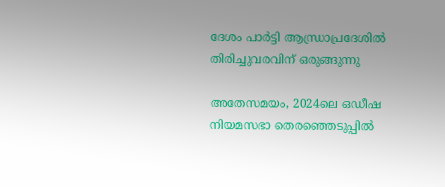ദേശം പാർട്ടി ആന്ധ്രാപ്രദേശിൽ തിരിച്ചുവരവിന് ഒരുങ്ങുന്നു

അതേസമയം, 2024ലെ ഒഡീഷ നിയമസഭാ തെരഞ്ഞെടുപ്പിൽ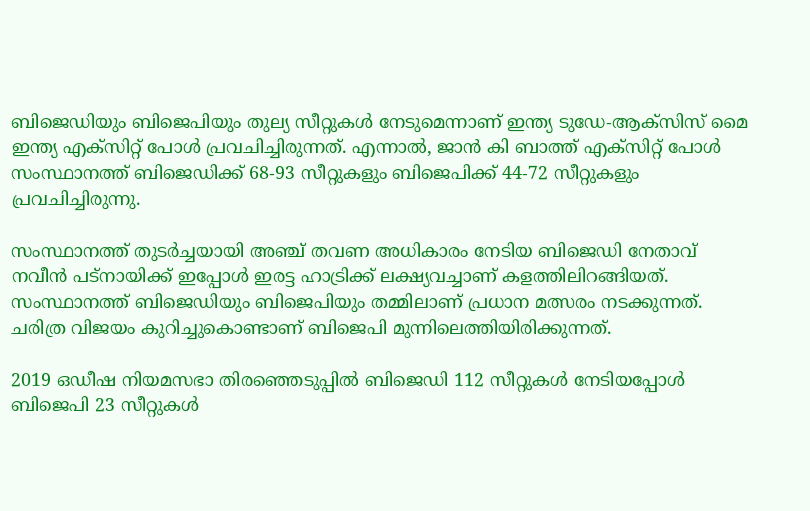ബിജെഡിയും ബിജെപിയും തുല്യ സീറ്റുകൾ നേടുമെന്നാണ് ഇന്ത്യ ടുഡേ-ആക്‌സിസ് മൈ ഇന്ത്യ എക്‌സിറ്റ് പോൾ പ്രവചിച്ചിരുന്നത്. എന്നാൽ, ജാൻ കി ബാത്ത് എക്സിറ്റ് പോൾ സംസ്ഥാനത്ത് ബിജെഡിക്ക് 68-93 സീറ്റുകളും ബിജെപിക്ക് 44-72 സീറ്റുകളും പ്രവചിച്ചിരുന്നു.

സംസ്ഥാനത്ത് തുടർച്ചയായി അഞ്ച് തവണ അധികാരം നേടിയ ബിജെഡി നേതാവ് നവീൻ പട്‌നായിക്ക് ഇപ്പോൾ ഇരട്ട ഹാട്രിക്ക് ലക്ഷ്യവച്ചാണ് കളത്തിലിറങ്ങിയത്. സംസ്ഥാനത്ത് ബിജെഡിയും ബിജെപിയും തമ്മിലാണ് പ്രധാന മത്സരം നടക്കുന്നത്. ചരിത്ര വിജയം കുറിച്ചുകൊണ്ടാണ് ബിജെപി മുന്നിലെത്തിയിരിക്കുന്നത്.

2019 ഒഡീഷ നിയമസഭാ തിരഞ്ഞെടുപ്പിൽ ബിജെഡി 112 സീറ്റുകൾ നേടിയപ്പോൾ ബിജെപി 23 സീറ്റുകൾ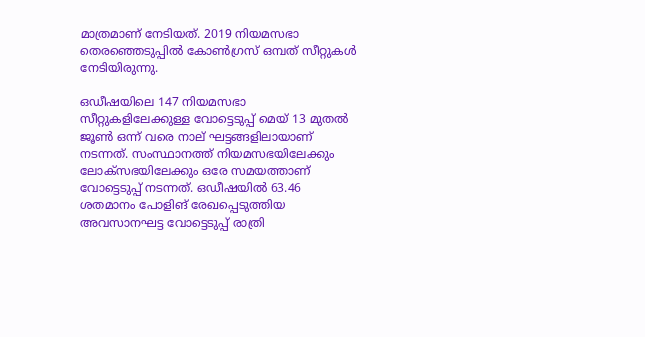മാത്രമാണ് നേടിയത്. 2019 നിയമസഭാ തെരഞ്ഞെടുപ്പിൽ കോൺഗ്രസ് ഒമ്പത് സീറ്റുകൾ നേടിയിരുന്നു.

ഒഡീഷയിലെ 147 നിയമസഭാ സീറ്റുകളിലേക്കുള്ള വോട്ടെടുപ്പ് മെയ് 13 മുതൽ ജൂൺ ഒന്ന് വരെ നാല് ഘട്ടങ്ങളിലായാണ് നടന്നത്. സംസ്ഥാനത്ത് നിയമസഭയിലേക്കും ലോക്‌സഭയിലേക്കും ഒരേ സമയത്താണ് വോട്ടെടുപ്പ് നടന്നത്. ഒഡീഷയിൽ 63.46 ശതമാനം പോളിങ് രേഖപ്പെടുത്തിയ അവസാനഘട്ട വോട്ടെടുപ്പ് രാത്രി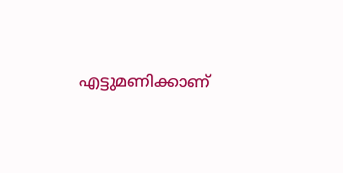എട്ടുമണിക്കാണ്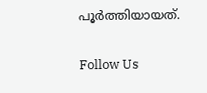പൂർത്തിയായത്.

Follow Us